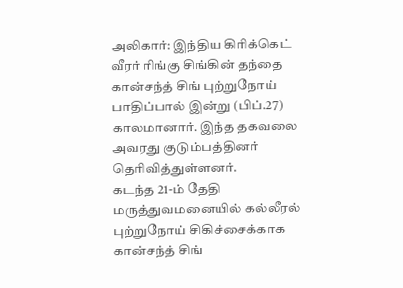அலிகார்: இந்திய கிரிக்கெட் வீரர் ரிங்கு சிங்கின் தந்தை கான்சந்த் சிங் புற்றுநோய் பாதிப்பால் இன்று (பிப்.27) காலமானார். இந்த தகவலை அவரது குடும்பத்தினர் தெரிவித்துள்ளனர்.
கடந்த 21-ம் தேதி மருத்துவமனையில் கல்லீரல் புற்றுநோய் சிகிச்சைக்காக கான்சந்த் சிங்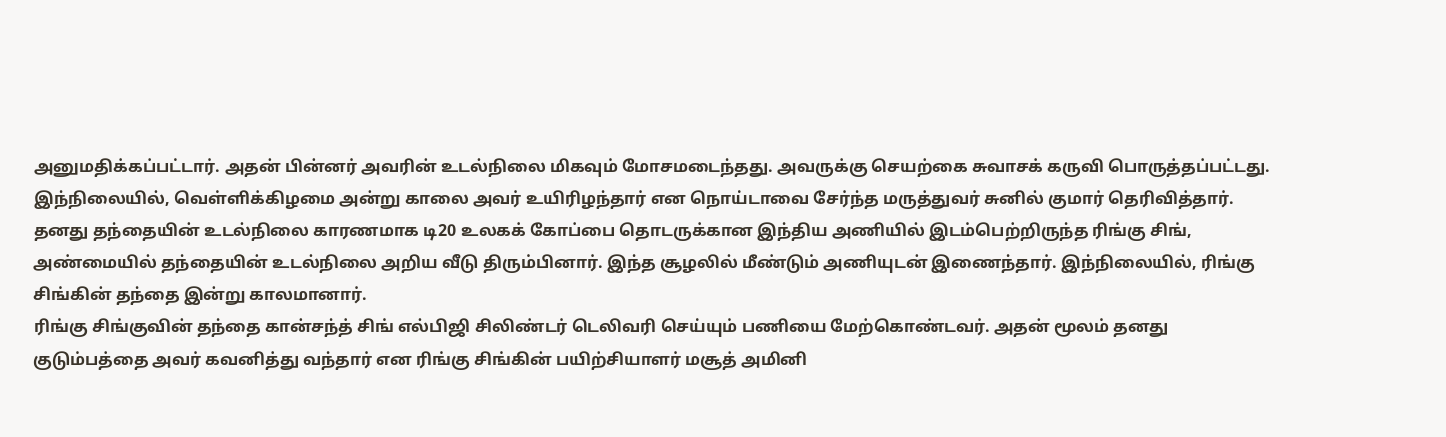அனுமதிக்கப்பட்டார். அதன் பின்னர் அவரின் உடல்நிலை மிகவும் மோசமடைந்தது. அவருக்கு செயற்கை சுவாசக் கருவி பொருத்தப்பட்டது. இந்நிலையில், வெள்ளிக்கிழமை அன்று காலை அவர் உயிரிழந்தார் என நொய்டாவை சேர்ந்த மருத்துவர் சுனில் குமார் தெரிவித்தார்.
தனது தந்தையின் உடல்நிலை காரணமாக டி20 உலகக் கோப்பை தொடருக்கான இந்திய அணியில் இடம்பெற்றிருந்த ரிங்கு சிங், அண்மையில் தந்தையின் உடல்நிலை அறிய வீடு திரும்பினார். இந்த சூழலில் மீண்டும் அணியுடன் இணைந்தார். இந்நிலையில், ரிங்கு சிங்கின் தந்தை இன்று காலமானார்.
ரிங்கு சிங்குவின் தந்தை கான்சந்த் சிங் எல்பிஜி சிலிண்டர் டெலிவரி செய்யும் பணியை மேற்கொண்டவர். அதன் மூலம் தனது குடும்பத்தை அவர் கவனித்து வந்தார் என ரிங்கு சிங்கின் பயிற்சியாளர் மசூத் அமினி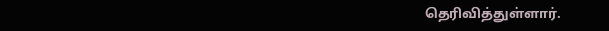தெரிவித்துள்ளார்.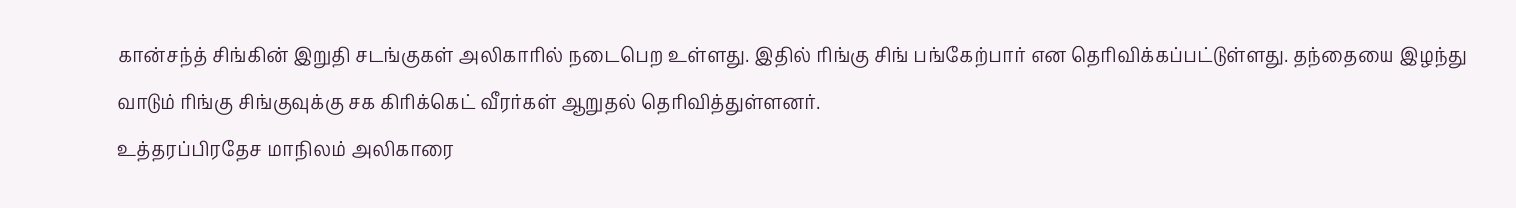கான்சந்த் சிங்கின் இறுதி சடங்குகள் அலிகாரில் நடைபெற உள்ளது. இதில் ரிங்கு சிங் பங்கேற்பார் என தெரிவிக்கப்பட்டுள்ளது. தந்தையை இழந்து வாடும் ரிங்கு சிங்குவுக்கு சக கிரிக்கெட் வீரர்கள் ஆறுதல் தெரிவித்துள்ளனர்.
உத்தரப்பிரதேச மாநிலம் அலிகாரை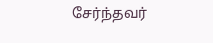சேர்ந்தவர்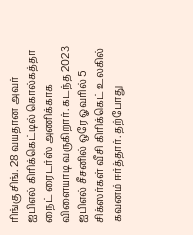ரிங்கு சிங். 28 வயதான அவர் ஐபிஎல் கிரிக்கெட்டில் கொல்கத்தா நைட் ரைடர்ஸ் அணிக்காக விளையாடி வருகிறார். கடந்த 2023 ஐபிஎல் சீசனில் ஒரே ஓவரில் 5 சிக்ஸர்கள் வீசி கிரிக்கெட் உலகில் கவனம் ஈர்த்தார். தற்போது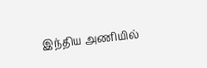இந்திய அணியில்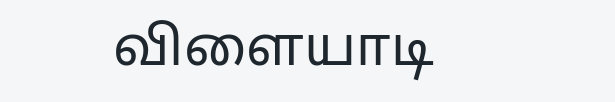விளையாடி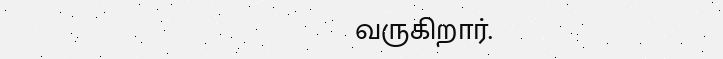வருகிறார்.